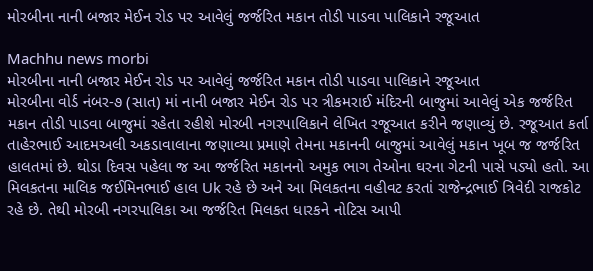મોરબીના નાની બજાર મેઈન રોડ પર આવેલું જર્જરિત મકાન તોડી પાડવા પાલિકાને રજૂઆત

Machhu news morbi
મોરબીના નાની બજાર મેઈન રોડ પર આવેલું જર્જરિત મકાન તોડી પાડવા પાલિકાને રજૂઆત
મોરબીના વોર્ડ નંબર-૭ (સાત) માં નાની બજાર મેઈન રોડ પર ત્રીકમરાઈ મંદિરની બાજુમાં આવેલું એક જર્જરિત મકાન તોડી પાડવા બાજુમાં રહેતા રહીશે મોરબી નગરપાલિકાને લેખિત રજૂઆત કરીને જણાવ્યું છે. રજૂઆત કર્તા તાહેરભાઈ આદમઅલી અકડાવાલાના જણાવ્યા પ્રમાણે તેમના મકાનની બાજુમાં આવેલું મકાન ખૂબ જ જર્જરિત હાલતમાં છે. થોડા દિવસ પહેલા જ આ જર્જરિત મકાનનો અમુક ભાગ તેઓના ઘરના ગેટની પાસે પડ્યો હતો. આ મિલકતના માલિક જઈમિનભાઈ હાલ Uk રહે છે અને આ મિલકતના વહીવટ કરતાં રાજેન્દ્રભાઈ ત્રિવેદી રાજકોટ રહે છે. તેથી મોરબી નગરપાલિકા આ જર્જરિત મિલકત ધારકને નોટિસ આપી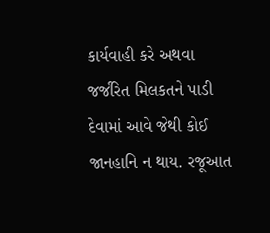કાર્યવાહી કરે અથવા જર્જરિત મિલકતને પાડી દેવામાં આવે જેથી કોઈ જાનહાનિ ન થાય. રજૂઆત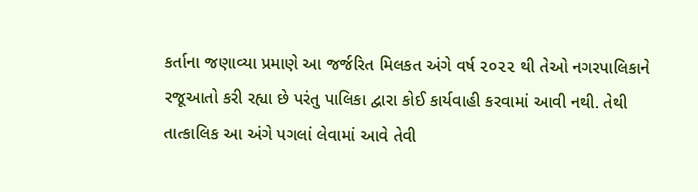કર્તાના જણાવ્યા પ્રમાણે આ જર્જરિત મિલકત અંગે વર્ષ ૨૦૨૨ થી તેઓ નગરપાલિકાને રજૂઆતો કરી રહ્યા છે પરંતુ પાલિકા દ્વારા કોઈ કાર્યવાહી કરવામાં આવી નથી. તેથી તાત્કાલિક આ અંગે પગલાં લેવામાં આવે તેવી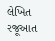લેખિત રજૂઆત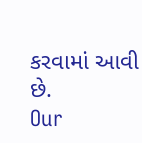કરવામાં આવી છે.
Our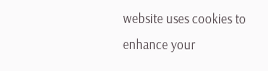website uses cookies to enhance your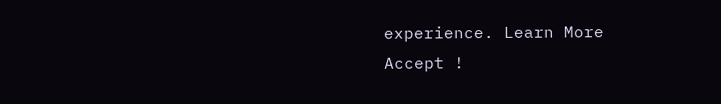experience. Learn More
Accept !